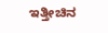ಇತ್ತೀಚಿನ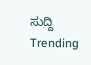ಸುದ್ದಿ
Trending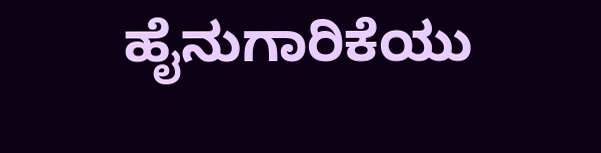ಹೈನುಗಾರಿಕೆಯು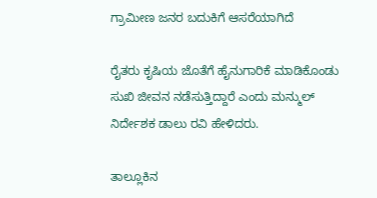ಗ್ರಾಮೀಣ ಜನರ ಬದುಕಿಗೆ ಆಸರೆಯಾಗಿದೆ

ರೈತರು ಕೃಷಿಯ ಜೊತೆಗೆ ಹೈನುಗಾರಿಕೆ ಮಾಡಿಕೊಂಡು ಸುಖಿ ಜೀವನ ನಡೆಸುತ್ತಿದ್ದಾರೆ ಎಂದು ಮನ್ಮುಲ್ ನಿರ್ದೇಶಕ ಡಾಲು ರವಿ ಹೇಳಿದರು.

ತಾಲ್ಲೂಕಿನ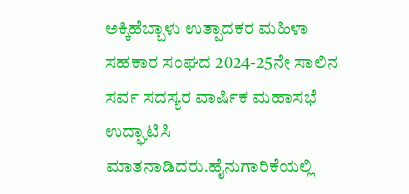ಅಕ್ಕಿಹೆಬ್ಬಾಳು ಉತ್ಪಾದಕರ ಮಹಿಳಾ ಸಹಕಾರ ಸಂಘದ 2024-25ನೇ ಸಾಲಿನ ಸರ್ವ ಸದಸ್ಯರ ವಾರ್ಷಿಕ ಮಹಾಸಭೆ ಉದ್ಘಾಟಿಸಿ ಮಾತನಾಡಿದರು.ಹೈನುಗಾರಿಕೆಯಲ್ಲಿ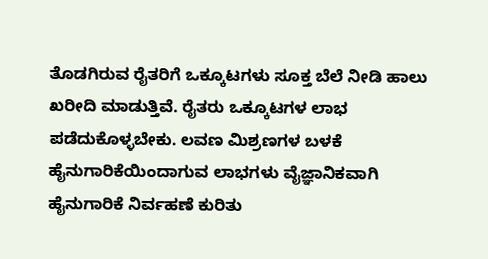ತೊಡಗಿರುವ ರೈತರಿಗೆ ಒಕ್ಕೂಟಗಳು ಸೂಕ್ತ ಬೆಲೆ ನೀಡಿ ಹಾಲು ಖರೀದಿ ಮಾಡುತ್ತಿವೆ. ರೈತರು ಒಕ್ಕೂಟಗಳ ಲಾಭ ಪಡೆದುಕೊಳ್ಳಬೇಕು. ಲವಣ ಮಿಶ್ರಣಗಳ ಬಳಕೆ ಹೈನುಗಾರಿಕೆಯಿಂದಾಗುವ ಲಾಭಗಳು ವೈಜ್ಞಾನಿಕವಾಗಿ ಹೈನುಗಾರಿಕೆ ನಿರ್ವಹಣೆ ಕುರಿತು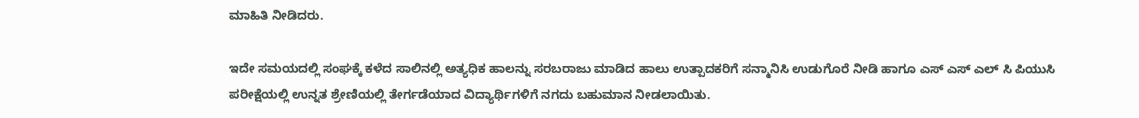ಮಾಹಿತಿ ನೀಡಿದರು.

ಇದೇ ಸಮಯದಲ್ಲಿ ಸಂಘಕ್ಕೆ ಕಳೆದ ಸಾಲಿನಲ್ಲಿ ಅತ್ಯಧಿಕ ಹಾಲನ್ನು ಸರಬರಾಜು ಮಾಡಿದ ಹಾಲು ಉತ್ಪಾದಕರಿಗೆ‌ ಸನ್ಮಾನಿಸಿ ಉಡುಗೊರೆ ನೀಡಿ ಹಾಗೂ ಎಸ್ ಎಸ್ ಎಲ್ ಸಿ ಪಿಯುಸಿ ಪರೀಕ್ಷೆಯಲ್ಲಿ ಉನ್ನತ ಶ್ರೇಣಿಯಲ್ಲಿ ತೇರ್ಗಡೆಯಾದ ವಿದ್ಯಾರ್ಥಿಗಳಿಗೆ ನಗದು ಬಹುಮಾನ ನೀಡಲಾಯಿತು.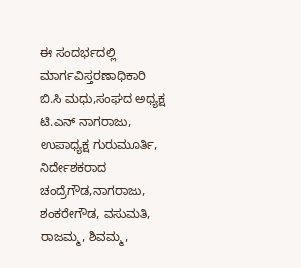ಈ ಸಂದರ್ಭದಲ್ಲಿ ಮಾರ್ಗವಿಸ್ತರಣಾಧಿಕಾರಿ ಬಿ.ಸಿ ಮಧು,ಸಂಘದ ಅಧ್ಯಕ್ಷ ಟಿ.ಎನ್ ನಾಗರಾಜು, ಉಪಾಧ್ಯಕ್ಷ ಗುರುಮೂರ್ತಿ, ನಿರ್ದೇಶಕರಾದ ಚಂದ್ರೆಗೌಡ,ನಾಗರಾಜು, ಶಂಕರೇಗೌಡ, ವಸುಮತಿ, ರಾಜಮ್ಮ, ಶಿವಮ್ಮ,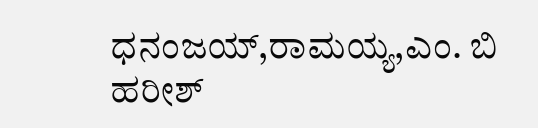ಧನಂಜಯ್,ರಾಮಯ್ಯ,ಎಂ. ಬಿ ಹರೀಶ್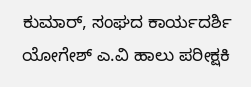ಕುಮಾರ್, ಸಂಘದ ಕಾರ್ಯದರ್ಶಿ ಯೋಗೇಶ್ ಎ.ವಿ ಹಾಲು ಪರೀಕ್ಷಕಿ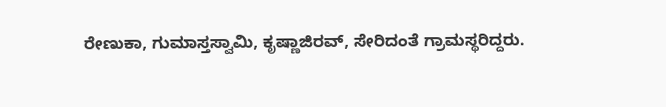ರೇಣುಕಾ, ಗುಮಾಸ್ತಸ್ವಾಮಿ, ಕೃಷ್ಣಾಜಿರವ್, ಸೇರಿದಂತೆ ಗ್ರಾಮಸ್ಥರಿದ್ದರು.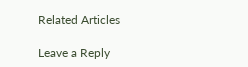Related Articles

Leave a Reply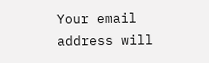Your email address will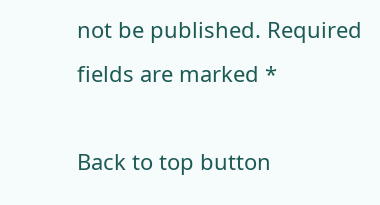not be published. Required fields are marked *

Back to top button